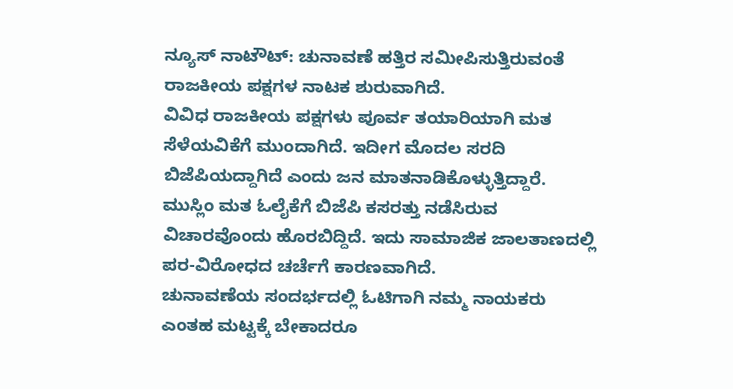ನ್ಯೂಸ್ ನಾಟೌಟ್: ಚುನಾವಣೆ ಹತ್ತಿರ ಸಮೀಪಿಸುತ್ತಿರುವಂತೆ ರಾಜಕೀಯ ಪಕ್ಷಗಳ ನಾಟಕ ಶುರುವಾಗಿದೆ.
ವಿವಿಧ ರಾಜಕೀಯ ಪಕ್ಷಗಳು ಪೂರ್ವ ತಯಾರಿಯಾಗಿ ಮತ ಸೆಳೆಯವಿಕೆಗೆ ಮುಂದಾಗಿದೆ. ಇದೀಗ ಮೊದಲ ಸರದಿ ಬಿಜೆಪಿಯದ್ದಾಗಿದೆ ಎಂದು ಜನ ಮಾತನಾಡಿಕೊಳ್ಳುತ್ತಿದ್ದಾರೆ. ಮುಸ್ಲಿಂ ಮತ ಓಲೈಕೆಗೆ ಬಿಜೆಪಿ ಕಸರತ್ತು ನಡೆಸಿರುವ ವಿಚಾರವೊಂದು ಹೊರಬಿದ್ದಿದೆ. ಇದು ಸಾಮಾಜಿಕ ಜಾಲತಾಣದಲ್ಲಿ ಪರ-ವಿರೋಧದ ಚರ್ಚೆಗೆ ಕಾರಣವಾಗಿದೆ.
ಚುನಾವಣೆಯ ಸಂದರ್ಭದಲ್ಲಿ ಓಟಿಗಾಗಿ ನಮ್ಮ ನಾಯಕರು ಎಂತಹ ಮಟ್ಟಕ್ಕೆ ಬೇಕಾದರೂ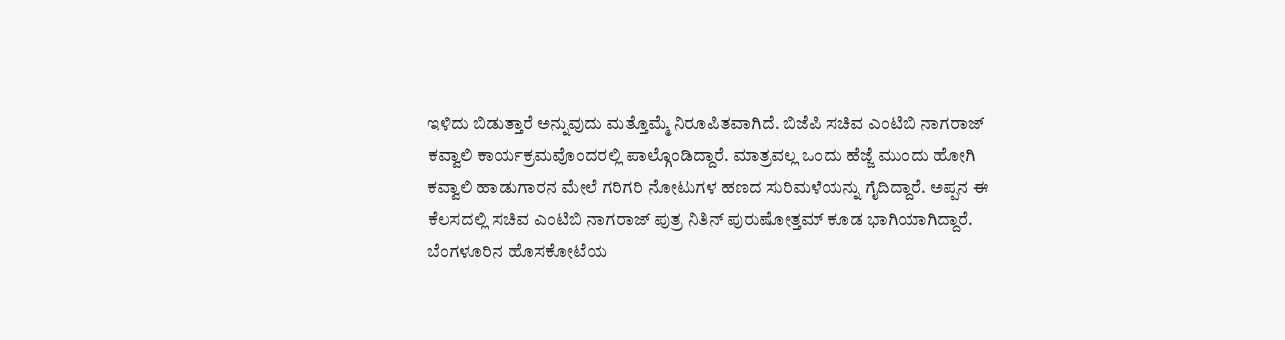ಇಳಿದು ಬಿಡುತ್ತಾರೆ ಅನ್ನುವುದು ಮತ್ತೊಮ್ಮೆ ನಿರೂಪಿತವಾಗಿದೆ. ಬಿಜೆಪಿ ಸಚಿವ ಎಂಟಿಬಿ ನಾಗರಾಜ್ ಕವ್ವಾಲಿ ಕಾರ್ಯಕ್ರಮವೊಂದರಲ್ಲಿ ಪಾಲ್ಗೊಂಡಿದ್ದಾರೆ. ಮಾತ್ರವಲ್ಲ ಒಂದು ಹೆಜ್ಜೆ ಮುಂದು ಹೋಗಿ ಕವ್ವಾಲಿ ಹಾಡುಗಾರನ ಮೇಲೆ ಗರಿಗರಿ ನೋಟುಗಳ ಹಣದ ಸುರಿಮಳೆಯನ್ನು ಗೈದಿದ್ದಾರೆ. ಅಪ್ಪನ ಈ ಕೆಲಸದಲ್ಲಿ ಸಚಿವ ಎಂಟಿಬಿ ನಾಗರಾಜ್ ಪುತ್ರ ನಿತಿನ್ ಪುರುಷೋತ್ತಮ್ ಕೂಡ ಭಾಗಿಯಾಗಿದ್ದಾರೆ. ಬೆಂಗಳೂರಿನ ಹೊಸಕೋಟೆಯ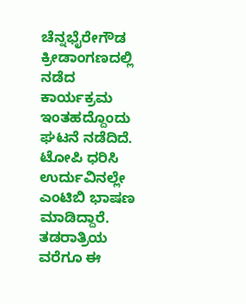ಚೆನ್ನಭೈರೇಗೌಡ ಕ್ರೀಡಾಂಗಣದಲ್ಲಿ ನಡೆದ ಕಾರ್ಯಕ್ರಮ ಇಂತಹದ್ದೊಂದು ಘಟನೆ ನಡೆದಿದೆ. ಟೋಪಿ ಧರಿಸಿ ಉರ್ದುವಿನಲ್ಲೇ ಎಂಟಿಬಿ ಭಾಷಣ ಮಾಡಿದ್ದಾರೆ. ತಡರಾತ್ರಿಯ ವರೆಗೂ ಈ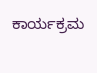ಕಾರ್ಯಕ್ರಮ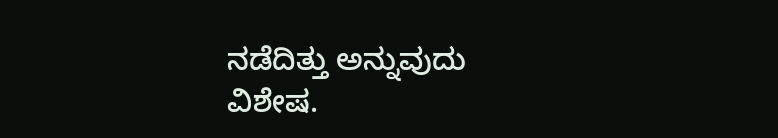ನಡೆದಿತ್ತು ಅನ್ನುವುದು ವಿಶೇಷ.